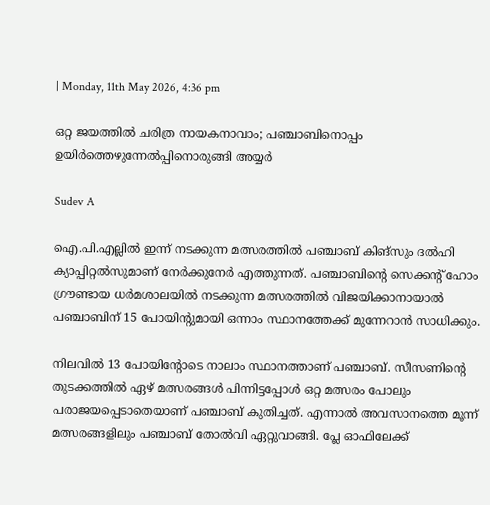| Monday, 11th May 2026, 4:36 pm

ഒറ്റ ജയത്തില്‍ ചരിത്ര നായകനാവാം; പഞ്ചാബിനൊപ്പം ഉയിര്‍ത്തെഴുന്നേല്‍പ്പിനൊരുങ്ങി അയ്യര്‍

Sudev A

ഐ.പി.എല്ലില്‍ ഇന്ന് നടക്കുന്ന മത്സരത്തില്‍ പഞ്ചാബ് കിങ്സും ദല്‍ഹി ക്യാപ്പിറ്റല്‍സുമാണ് നേര്‍ക്കുനേര്‍ എത്തുന്നത്. പഞ്ചാബിന്റെ സെക്കന്റ് ഹോം ഗ്രൗണ്ടായ ധര്‍മശാലയില്‍ നടക്കുന്ന മത്സരത്തില്‍ വിജയിക്കാനായാല്‍ പഞ്ചാബിന് 15 പോയിന്റുമായി ഒന്നാം സ്ഥാനത്തേക്ക് മുന്നേറാന്‍ സാധിക്കും.

നിലവില്‍ 13 പോയിന്റോടെ നാലാം സ്ഥാനത്താണ് പഞ്ചാബ്. സീസണിന്റെ തുടക്കത്തില്‍ ഏഴ് മത്സരങ്ങള്‍ പിന്നിട്ടപ്പോള്‍ ഒറ്റ മത്സരം പോലും പരാജയപ്പെടാതെയാണ് പഞ്ചാബ് കുതിച്ചത്. എന്നാല്‍ അവസാനത്തെ മൂന്ന് മത്സരങ്ങളിലും പഞ്ചാബ് തോല്‍വി ഏറ്റുവാങ്ങി. പ്ലേ ഓഫിലേക്ക്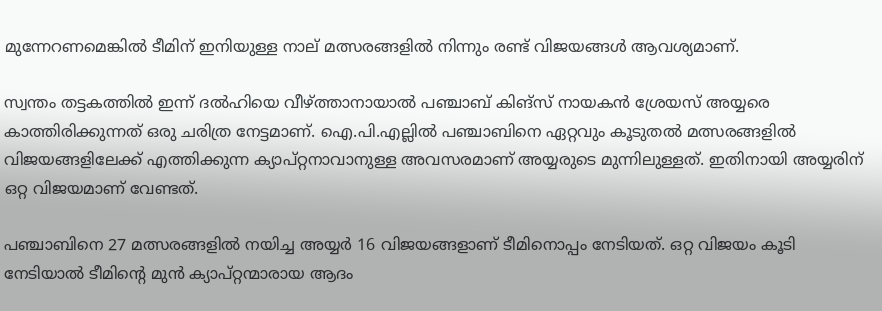മുന്നേറണമെങ്കില്‍ ടീമിന് ഇനിയുള്ള നാല് മത്സരങ്ങളില്‍ നിന്നും രണ്ട് വിജയങ്ങള്‍ ആവശ്യമാണ്.

സ്വന്തം തട്ടകത്തില്‍ ഇന്ന് ദല്‍ഹിയെ വീഴ്ത്താനായാല്‍ പഞ്ചാബ് കിങ്സ് നായകന്‍ ശ്രേയസ് അയ്യരെ കാത്തിരിക്കുന്നത് ഒരു ചരിത്ര നേട്ടമാണ്. ഐ.പി.എല്ലില്‍ പഞ്ചാബിനെ ഏറ്റവും കൂടുതല്‍ മത്സരങ്ങളില്‍ വിജയങ്ങളിലേക്ക് എത്തിക്കുന്ന ക്യാപ്റ്റനാവാനുള്ള അവസരമാണ് അയ്യരുടെ മുന്നിലുള്ളത്. ഇതിനായി അയ്യരിന് ഒറ്റ വിജയമാണ് വേണ്ടത്.

പഞ്ചാബിനെ 27 മത്സരങ്ങളില്‍ നയിച്ച അയ്യര്‍ 16 വിജയങ്ങളാണ് ടീമിനൊപ്പം നേടിയത്. ഒറ്റ വിജയം കൂടി നേടിയാല്‍ ടീമിന്റെ മുന്‍ ക്യാപ്റ്റന്മാരായ ആദം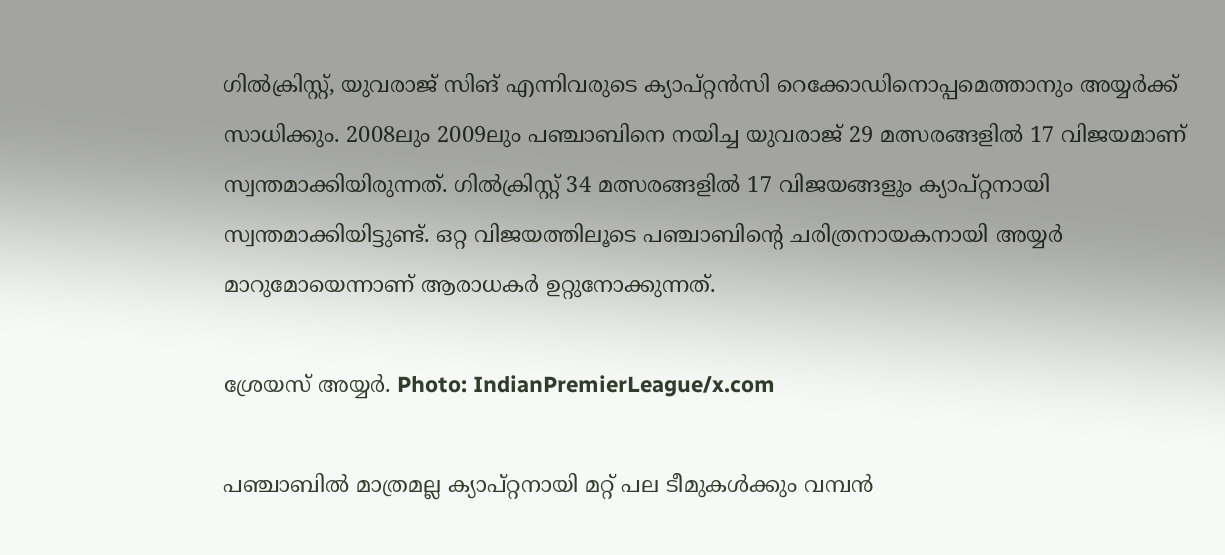ഗില്‍ക്രിസ്റ്റ്, യുവരാജ് സിങ് എന്നിവരുടെ ക്യാപ്റ്റന്‍സി റെക്കോഡിനൊപ്പമെത്താനും അയ്യര്‍ക്ക് സാധിക്കും. 2008ലും 2009ലും പഞ്ചാബിനെ നയിച്ച യുവരാജ് 29 മത്സരങ്ങളില്‍ 17 വിജയമാണ് സ്വന്തമാക്കിയിരുന്നത്. ഗില്‍ക്രിസ്റ്റ് 34 മത്സരങ്ങളില്‍ 17 വിജയങ്ങളും ക്യാപ്റ്റനായി സ്വന്തമാക്കിയിട്ടുണ്ട്. ഒറ്റ വിജയത്തിലൂടെ പഞ്ചാബിന്റെ ചരിത്രനായകനായി അയ്യര്‍ മാറുമോയെന്നാണ് ആരാധകര്‍ ഉറ്റുനോക്കുന്നത്.

ശ്രേയസ് അയ്യർ. Photo: IndianPremierLeague/x.com

പഞ്ചാബില്‍ മാത്രമല്ല ക്യാപ്റ്റനായി മറ്റ് പല ടീമുകള്‍ക്കും വമ്പന്‍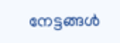നേട്ടങ്ങള്‍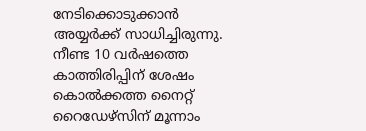നേടിക്കൊടുക്കാന്‍ അയ്യര്‍ക്ക് സാധിച്ചിരുന്നു. നീണ്ട 10 വര്‍ഷത്തെ കാത്തിരിപ്പിന് ശേഷം കൊല്‍ക്കത്ത നൈറ്റ് റൈഡേഴ്സിന് മൂന്നാം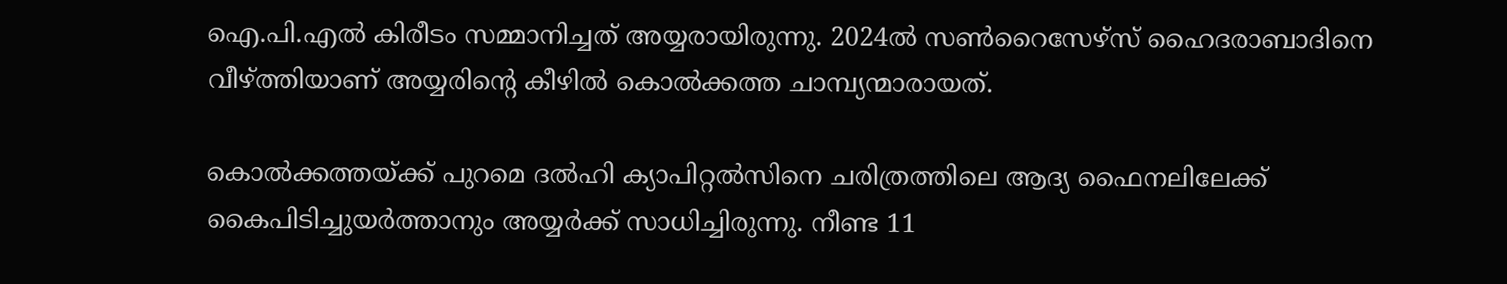ഐ.പി.എല്‍ കിരീടം സമ്മാനിച്ചത് അയ്യരായിരുന്നു. 2024ല്‍ സണ്‍റൈസേഴ്സ് ഹൈദരാബാദിനെ വീഴ്ത്തിയാണ് അയ്യരിന്റെ കീഴില്‍ കൊല്‍ക്കത്ത ചാമ്പ്യന്മാരായത്.

കൊല്‍ക്കത്തയ്ക്ക് പുറമെ ദല്‍ഹി ക്യാപിറ്റല്‍സിനെ ചരിത്രത്തിലെ ആദ്യ ഫൈനലിലേക്ക് കൈപിടിച്ചുയര്‍ത്താനും അയ്യര്‍ക്ക് സാധിച്ചിരുന്നു. നീണ്ട 11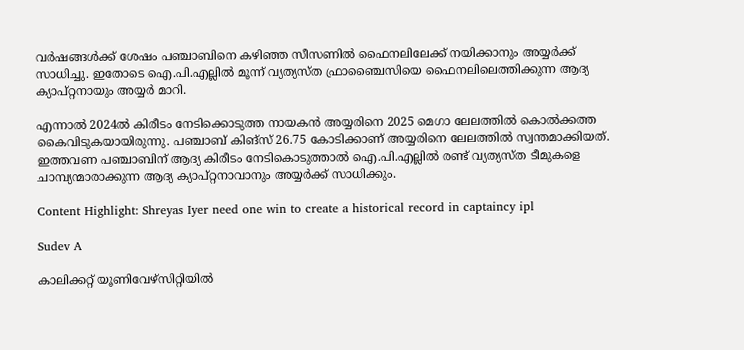വര്‍ഷങ്ങള്‍ക്ക് ശേഷം പഞ്ചാബിനെ കഴിഞ്ഞ സീസണില്‍ ഫൈനലിലേക്ക് നയിക്കാനും അയ്യര്‍ക്ക് സാധിച്ചു. ഇതോടെ ഐ.പി.എല്ലില്‍ മൂന്ന് വ്യത്യസ്ത ഫ്രാഞ്ചൈസിയെ ഫൈനലിലെത്തിക്കുന്ന ആദ്യ ക്യാപ്റ്റനായും അയ്യര്‍ മാറി.

എന്നാല്‍ 2024ല്‍ കിരീടം നേടിക്കൊടുത്ത നായകന്‍ അയ്യരിനെ 2025 മെഗാ ലേലത്തില്‍ കൊല്‍ക്കത്ത കൈവിടുകയായിരുന്നു. പഞ്ചാബ് കിങ്സ് 26.75 കോടിക്കാണ് അയ്യരിനെ ലേലത്തില്‍ സ്വന്തമാക്കിയത്. ഇത്തവണ പഞ്ചാബിന് ആദ്യ കിരീടം നേടികൊടുത്താല്‍ ഐ.പി.എല്ലില്‍ രണ്ട് വ്യത്യസ്ത ടീമുകളെ ചാമ്പ്യന്മാരാക്കുന്ന ആദ്യ ക്യാപ്റ്റനാവാനും അയ്യര്‍ക്ക് സാധിക്കും.

Content Highlight: Shreyas Iyer need one win to create a historical record in captaincy ipl

Sudev A

കാലിക്കറ്റ് യൂണിവേഴ്‌സിറ്റിയില്‍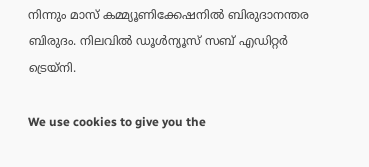നിന്നും മാസ് കമ്മ്യൂണിക്കേഷനില്‍ ബിരുദാനന്തര ബിരുദം. നിലവില്‍ ഡൂള്‍ന്യൂസ് സബ് എഡിറ്റര്‍ ട്രെയ്‌നി.

We use cookies to give you the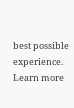best possible experience. Learn more